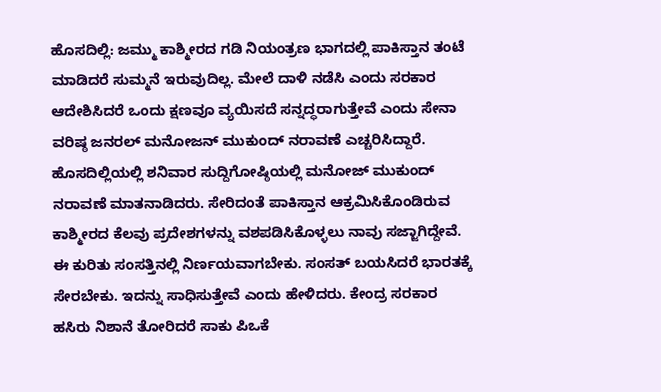ಹೊಸದಿಲ್ಲಿ: ಜಮ್ಮು ಕಾಶ್ಮೀರದ ಗಡಿ ನಿಯಂತ್ರಣ ಭಾಗದಲ್ಲಿ ಪಾಕಿಸ್ತಾನ ತಂಟೆ ಮಾಡಿದರೆ ಸುಮ್ಮನೆ ಇರುವುದಿಲ್ಲ. ಮೇಲೆ ದಾಳಿ ನಡೆಸಿ ಎಂದು ಸರಕಾರ ಆದೇಶಿಸಿದರೆ ಒಂದು ಕ್ಷಣವೂ ವ್ಯಯಿಸದೆ ಸನ್ನದ್ಧರಾಗುತ್ತೇವೆ ಎಂದು ಸೇನಾ ವರಿಷ್ಠ ಜನರಲ್ ಮನೋಜನ್ ಮುಕುಂದ್ ನರಾವಣೆ ಎಚ್ಚರಿಸಿದ್ದಾರೆ. ಹೊಸದಿಲ್ಲಿಯಲ್ಲಿ ಶನಿವಾರ ಸುದ್ದಿಗೋಷ್ಠಿಯಲ್ಲಿ ಮನೋಜ್ ಮುಕುಂದ್ ನರಾವಣೆ ಮಾತನಾಡಿದರು. ಸೇರಿದಂತೆ ಪಾಕಿಸ್ತಾನ ಆಕ್ರಮಿಸಿಕೊಂಡಿರುವ ಕಾಶ್ಮೀರದ ಕೆಲವು ಪ್ರದೇಶಗಳನ್ನು ವಶಪಡಿಸಿಕೊಳ್ಳಲು ನಾವು ಸಜ್ಜಾಗಿದ್ದೇವೆ. ಈ ಕುರಿತು ಸಂಸತ್ತಿನಲ್ಲಿ ನಿರ್ಣಯವಾಗಬೇಕು. ಸಂಸತ್ ಬಯಸಿದರೆ ಭಾರತಕ್ಕೆ ಸೇರಬೇಕು. ಇದನ್ನು ಸಾಧಿಸುತ್ತೇವೆ ಎಂದು ಹೇಳಿದರು. ಕೇಂದ್ರ ಸರಕಾರ ಹಸಿರು ನಿಶಾನೆ ತೋರಿದರೆ ಸಾಕು ಪಿಒಕೆ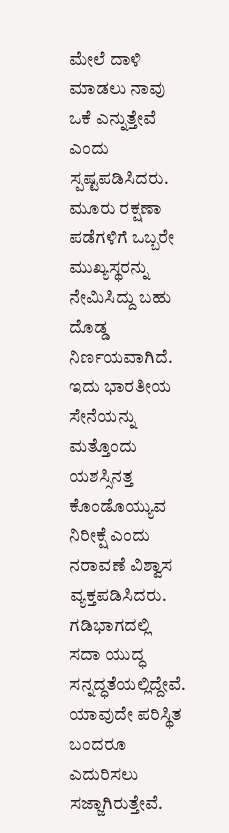ಮೇಲೆ ದಾಳಿ ಮಾಡಲು ನಾವು ಒಕೆ ಎನ್ನುತ್ತೇವೆ ಎಂದು ಸ್ಪಷ್ಟಪಡಿಸಿದರು. ಮೂರು ರಕ್ಷಣಾ ಪಡೆಗಳಿಗೆ ಒಬ್ಬರೇ ಮುಖ್ಯಸ್ಥರನ್ನು ನೇಮಿಸಿದ್ದು ಬಹು ದೊಡ್ಡ ನಿರ್ಣಯವಾಗಿದೆ. ಇದು ಭಾರತೀಯ ಸೇನೆಯನ್ನು ಮತ್ತೊಂದು ಯಶಸ್ಸಿನತ್ತ ಕೊಂಡೊಯ್ಯುವ ನಿರೀಕ್ಷೆ ಎಂದು ನರಾವಣೆ ವಿಶ್ವಾಸ ವ್ಯಕ್ತಪಡಿಸಿದರು. ಗಡಿಭಾಗದಲ್ಲಿ ಸದಾ ಯುದ್ಧ ಸನ್ನದ್ಧತೆಯಲ್ಲಿದ್ದೇವೆ. ಯಾವುದೇ ಪರಿಸ್ಥಿತ ಬಂದರೂ ಎದುರಿಸಲು ಸಜ್ಜಾಗಿರುತ್ತೇವೆ.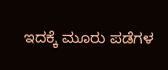ಇದಕ್ಕೆ ಮೂರು ಪಡೆಗಳ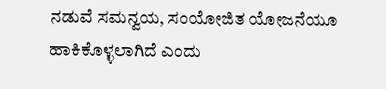ನಡುವೆ ಸಮನ್ವಯ, ಸಂಯೋಜಿತ ಯೋಜನೆಯೂ ಹಾಕಿಕೊಳ್ಳಲಾಗಿದೆ ಎಂದು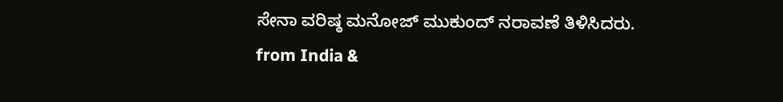ಸೇನಾ ವರಿಷ್ಠ ಮನೋಜ್ ಮುಕುಂದ್ ನರಾವಣೆ ತಿಳಿಸಿದರು.
from India &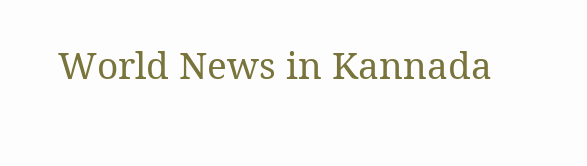World News in Kannada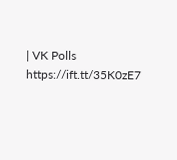| VK Polls https://ift.tt/35K0zE7